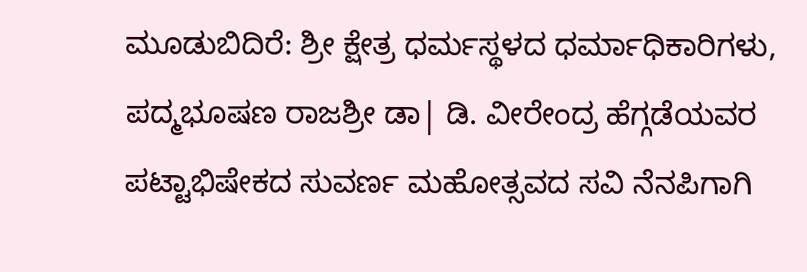ಮೂಡುಬಿದಿರೆ: ಶ್ರೀ ಕ್ಷೇತ್ರ ಧರ್ಮಸ್ಥಳದ ಧರ್ಮಾಧಿಕಾರಿಗಳು, ಪದ್ಮಭೂಷಣ ರಾಜಶ್ರೀ ಡಾ| ಡಿ. ವೀರೇಂದ್ರ ಹೆಗ್ಗಡೆಯವರ ಪಟ್ಟಾಭಿಷೇಕದ ಸುವರ್ಣ ಮಹೋತ್ಸವದ ಸವಿ ನೆನಪಿಗಾಗಿ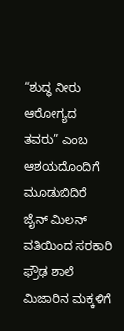“ಶುದ್ಧ ನೀರು ಆರೋಗ್ಯದ ತವರು” ಎಂಬ ಆಶಯದೊಂದಿಗೆ ಮೂಡುಬಿದಿರೆ ಜೈನ್ ಮಿಲನ್ ವತಿಯಿಂದ ಸರಕಾರಿ ಫ್ರೌಢ ಶಾಲೆ ಮಿಜಾರಿನ ಮಕ್ಕಳಿಗೆ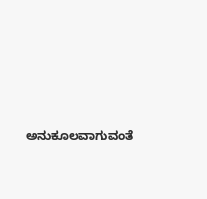ಅನುಕೂಲವಾಗುವಂತೆ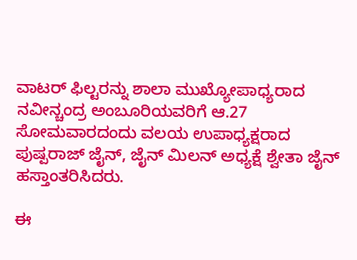ವಾಟರ್ ಫಿಲ್ಟರನ್ನು ಶಾಲಾ ಮುಖ್ಯೋಪಾಧ್ಯರಾದ ನವೀನ್ಚಂದ್ರ ಅಂಬೂರಿಯವರಿಗೆ ಆ.27 ಸೋಮವಾರದಂದು ವಲಯ ಉಪಾಧ್ಯಕ್ಷರಾದ ಪುಷ್ಪರಾಜ್ ಜೈನ್, ಜೈನ್ ಮಿಲನ್ ಅಧ್ಯಕ್ಷೆ ಶ್ವೇತಾ ಜೈನ್ ಹಸ್ತಾಂತರಿಸಿದರು.

ಈ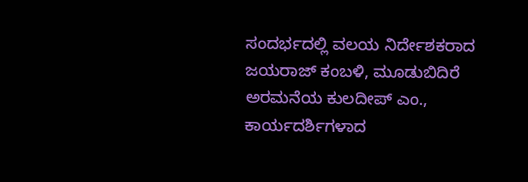ಸಂದರ್ಭದಲ್ಲಿ ವಲಯ ನಿರ್ದೇಶಕರಾದ ಜಯರಾಜ್ ಕಂಬಳಿ, ಮೂಡುಬಿದಿರೆ ಅರಮನೆಯ ಕುಲದೀಪ್ ಎಂ., ಕಾರ್ಯದರ್ಶಿಗಳಾದ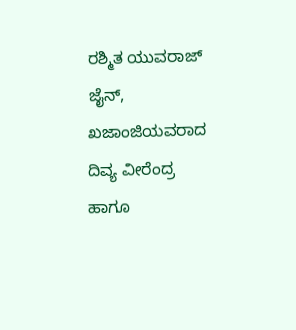ರಶ್ಮಿತ ಯುವರಾಜ್ ಜೈನ್, ಖಜಾಂಜಿಯವರಾದ ದಿವ್ಯ ವೀರೆಂದ್ರ ಹಾಗೂ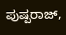ಪುಷ್ಪರಾಜ್,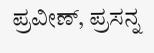ಪ್ರವೀಣ್, ಪ್ರಸನ್ನ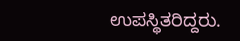ಉಪಸ್ಥಿತರಿದ್ದರು.